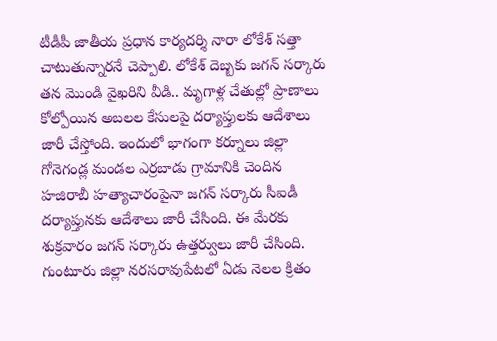టీడీపీ జాతీయ ప్రధాన కార్యదర్శి నారా లోకేశ్ సత్తా చాటుతున్నారనే చెప్పాలి. లోకేశ్ దెబ్బకు జగన్ సర్కారు తన మొండి వైఖరిని వీడి.. మృగాళ్ల చేతుల్లో ప్రాణాలు కోల్పోయిన అబలల కేసులపై దర్యాప్తులకు ఆదేశాలు జారీ చేస్తోంది. ఇందులో భాగంగా కర్నూలు జిల్లా గోనెగండ్ల మండల ఎర్రబాడు గ్రామానికి చెందిన హజిరాబీ హత్యాచారంపైనా జగన్ సర్కారు సీఐడీ దర్యాప్తునకు ఆదేశాలు జారీ చేసింది. ఈ మేరకు శుక్రవారం జగన్ సర్కారు ఉత్తర్వులు జారీ చేసింది. గుంటూరు జిల్లా నరసరావుపేటలో ఏడు నెలల క్రితం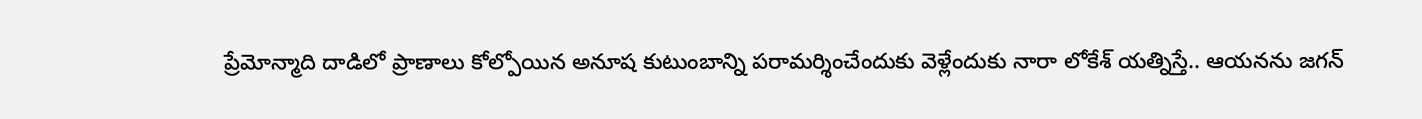ప్రేమోన్మాది దాడిలో ప్రాణాలు కోల్పోయిన అనూష కుటుంబాన్ని పరామర్శించేందుకు వెళ్లేందుకు నారా లోకేశ్ యత్నిస్తే.. ఆయనను జగన్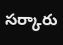సర్కారు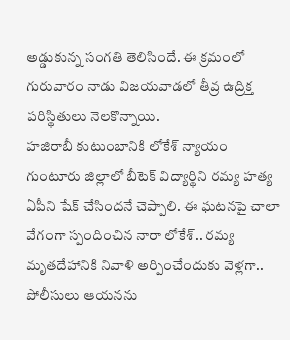అడ్డుకున్న సంగతి తెలిసిందే. ఈ క్రమంలో గురువారం నాడు విజయవాడలో తీవ్ర ఉద్రిక్త పరిస్థితులు నెలకొన్నాయి.
హజిరాబీ కుటుంబానికి లోకేశ్ న్యాయం
గుంటూరు జిల్లాలో బీటెక్ విద్యార్థిని రమ్య హత్య ఏపీని షేక్ చేసిందనే చెప్పాలి. ఈ ఘటనపై చాలా వేగంగా స్పందించిన నారా లోకేశ్.. రమ్య మృతదేహానికి నివాళి అర్పించేందుకు వెళ్లగా.. పోలీసులు ఆయనను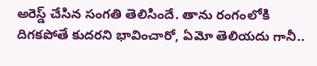అరెస్డ్ చేసిన సంగతి తెలిసిందే. తాను రంగంలోకి దిగకపోతే కుదరని భావించారో, ఏమో తెలియదు గానీ..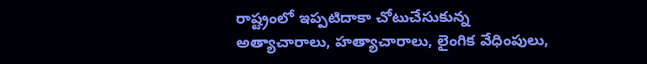రాష్ట్రంలో ఇప్పటిదాకా చోటుచేసుకున్న అత్యాచారాలు, హత్యాచారాలు, లైంగిక వేధింపులు,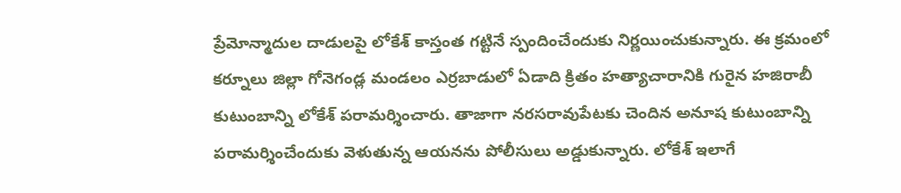ప్రేమోన్మాదుల దాడులపై లోకేశ్ కాస్తంత గట్టినే స్పందించేందుకు నిర్ణయించుకున్నారు. ఈ క్రమంలో కర్నూలు జిల్లా గోనెగండ్ల మండలం ఎర్రబాడులో ఏడాది క్రితం హత్యాచారానికి గురైన హజిరాబీ కుటుంబాన్ని లోకేశ్ పరామర్శించారు. తాజాగా నరసరావుపేటకు చెందిన అనూష కుటుంబాన్ని పరామర్శించేందుకు వెళుతున్న ఆయనను పోలీసులు అడ్డుకున్నారు. లోకేశ్ ఇలాగే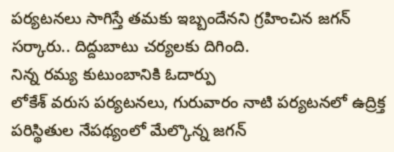పర్యటనలు సాగిస్తే తమకు ఇబ్బందేనని గ్రహించిన జగన్ సర్కారు.. దిద్దుబాటు చర్యలకు దిగింది.
నిన్న రమ్య కుటుంబానికి ఓదార్పు
లోకేశ్ వరుస పర్యటనలు, గురువారం నాటి పర్యటనలో ఉద్రిక్త పరిస్థితుల నేపథ్యంలో మేల్కొన్న జగన్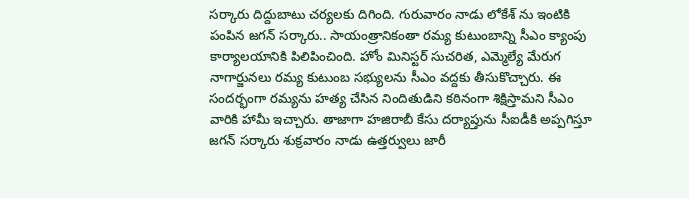సర్కారు దిద్దుబాటు చర్యలకు దిగింది. గురువారం నాడు లోకేశ్ ను ఇంటికి పంపిన జగన్ సర్కారు.. సాయంత్రానికంతా రమ్య కుటుంబాన్ని సీఎం క్యాంపు కార్యాలయానికి పిలిపించింది. హోం మినిస్టర్ సుచరిత, ఎమ్మెల్యే మేరుగ నాగార్జునలు రమ్య కుటుంబ సభ్యులను సీఎం వద్దకు తీసుకొచ్చారు. ఈ సందర్భంగా రమ్యను హత్య చేసిన నిందితుడిని కఠినంగా శిక్షిస్తామని సీఎం వారికి హామీ ఇచ్చారు. తాజాగా హజిరాబీ కేసు దర్యాప్తును సీఐడీకి అప్పగిస్తూ జగన్ సర్కారు శుక్రవారం నాడు ఉత్తర్వులు జారీ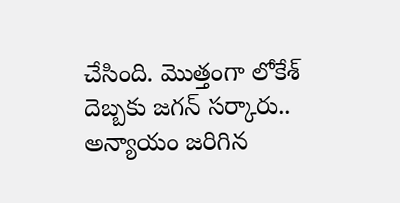చేసింది. మొత్తంగా లోకేశ్ దెబ్బకు జగన్ సర్కారు.. అన్యాయం జరిగిన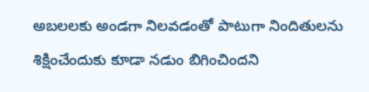అబలలకు అండగా నిలవడంతో పాటుగా నిందితులను శిక్షించేందుకు కూడా నడుం బిగించిందని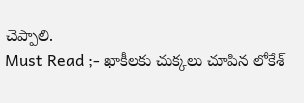చెప్పాలి.
Must Read ;- ఖాకీలకు చుక్కలు చూపిన లోకేశ్